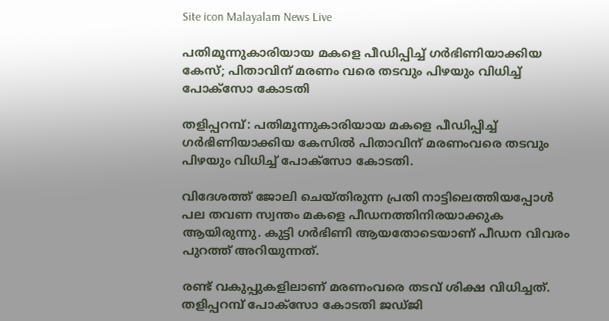Site icon Malayalam News Live

പതിമൂന്നുകാരിയായ മകളെ പീഡിപ്പിച്ച്‌ ഗര്‍ഭിണിയാക്കിയ കേസ്; പിതാവിന് മരണം വരെ തടവും പിഴയും വിധിച്ച്‌ പോക്‌സോ കോടതി

തളിപ്പറമ്പ്: പതിമൂന്നുകാരിയായ മകളെ പീഡിപ്പിച്ച്‌ ഗര്‍ഭിണിയാക്കിയ കേസില്‍ പിതാവിന് മരണംവരെ തടവും പിഴയും വിധിച്ച്‌ പോക്‌സോ കോടതി.

വിദേശത്ത് ജോലി ചെയ്തിരുന്ന പ്രതി നാട്ടിലെത്തിയപ്പോള്‍ പല തവണ സ്വന്തം മകളെ പീഡനത്തിനിരയാക്കുക ആയിരുന്നു. കുട്ടി ഗര്‍ഭിണി ആയതോടെയാണ് പീഡന വിവരം പുറത്ത് അറിയുന്നത്.

രണ്ട് വകുപ്പുകളിലാണ് മരണംവരെ തടവ് ശിക്ഷ വിധിച്ചത്.
തളിപ്പറമ്പ് പോക്‌സോ കോടതി ജഡ്ജി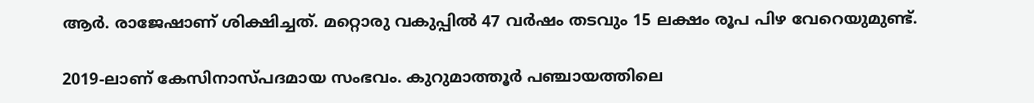ആര്‍. രാജേഷാണ് ശിക്ഷിച്ചത്. മറ്റൊരു വകുപ്പില്‍ 47 വര്‍ഷം തടവും 15 ലക്ഷം രൂപ പിഴ വേറെയുമുണ്ട്.

2019-ലാണ് കേസിനാസ്പദമായ സംഭവം. കുറുമാത്തൂര്‍ പഞ്ചായത്തിലെ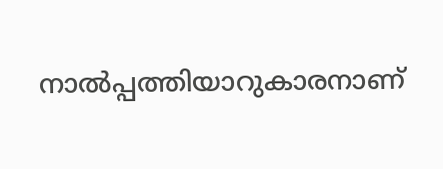നാല്‍പ്പത്തിയാറുകാരനാണ്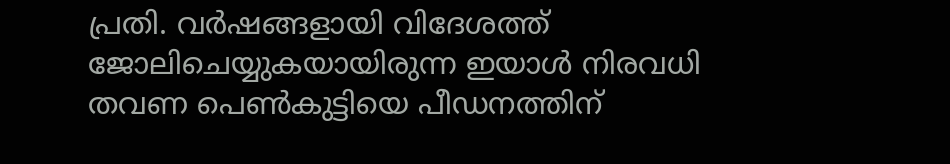പ്രതി. വര്‍ഷങ്ങളായി വിദേശത്ത് ജോലിചെയ്യുകയായിരുന്ന ഇയാള്‍ നിരവധി തവണ പെണ്‍കുട്ടിയെ പീഡനത്തിന്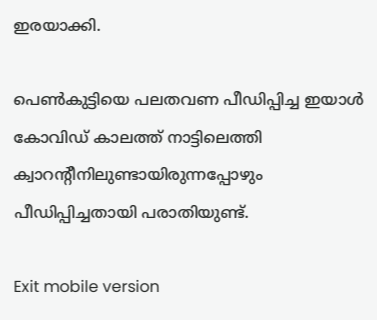ഇരയാക്കി.

പെണ്‍കുട്ടിയെ പലതവണ പീഡിപ്പിച്ച ഇയാള്‍ കോവിഡ് കാലത്ത് നാട്ടിലെത്തി ക്വാറന്റീനിലുണ്ടായിരുന്നപ്പോഴും പീഡിപ്പിച്ചതായി പരാതിയുണ്ട്.

Exit mobile version